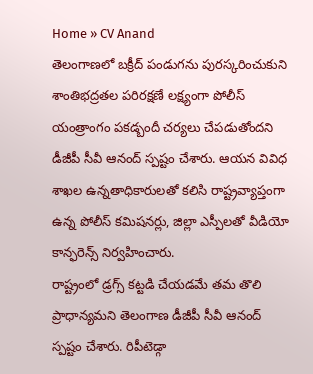Home » CV Anand
తెలంగాణలో బక్రీద్ పండుగను పురస్కరించుకుని శాంతిభద్రతల పరిరక్షణే లక్ష్యంగా పోలీస్ యంత్రాంగం పకడ్బందీ చర్యలు చేపడుతోందని డీజీపీ సీవీ ఆనంద్ స్పష్టం చేశారు. ఆయన వివిధ శాఖల ఉన్నతాధికారులతో కలిసి రాష్ట్రవ్యాప్తంగా ఉన్న పోలీస్ కమిషనర్లు, జిల్లా ఎస్పీలతో వీడియో కాన్ఫరెన్స్ నిర్వహించారు.
రాష్ట్రంలో డ్రగ్స్ కట్టడి చేయడమే తమ తొలి ప్రాధాన్యమని తెలంగాణ డీజీపీ సీవీ ఆనంద్ స్పష్టం చేశారు. రిపీటెడ్గా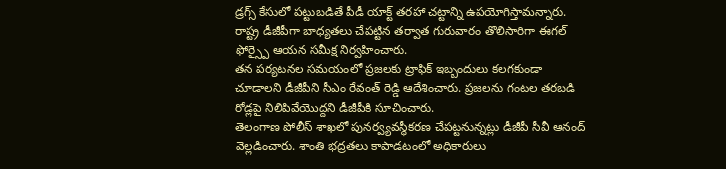డ్రగ్స్ కేసులో పట్టుబడితే పీడీ యాక్ట్ తరహా చట్టాన్ని ఉపయోగిస్తామన్నారు. రాష్ట్ర డీజీపీగా బాధ్యతలు చేపట్టిన తర్వాత గురువారం తొలిసారిగా ఈగల్ ఫోర్స్పై ఆయన సమీక్ష నిర్వహించారు.
తన పర్యటనల సమయంలో ప్రజలకు ట్రాఫిక్ ఇబ్బందులు కలగకుండా చూడాలని డీజీపీని సీఎం రేవంత్ రెడ్డి ఆదేశించారు. ప్రజలను గంటల తరబడి రోడ్లపై నిలిపివేయొద్దని డీజీపీకి సూచించారు.
తెలంగాణ పోలీస్ శాఖలో పునర్వ్యవస్థీకరణ చేపట్టనున్నట్లు డీజీపీ సీవీ ఆనంద్ వెల్లడించారు. శాంతి భద్రతలు కాపాడటంలో అధికారులు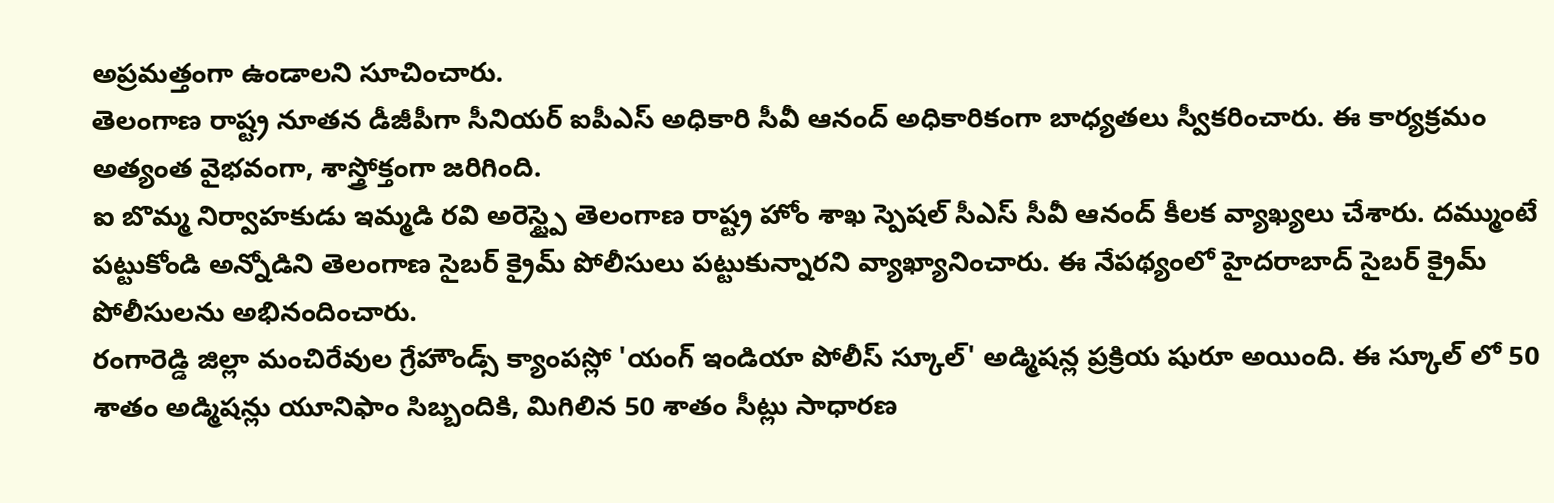అప్రమత్తంగా ఉండాలని సూచించారు.
తెలంగాణ రాష్ట్ర నూతన డీజీపీగా సీనియర్ ఐపీఎస్ అధికారి సీవీ ఆనంద్ అధికారికంగా బాధ్యతలు స్వీకరించారు. ఈ కార్యక్రమం అత్యంత వైభవంగా, శాస్త్రోక్తంగా జరిగింది.
ఐ బొమ్మ నిర్వాహకుడు ఇమ్మడి రవి అరెస్ట్పై తెలంగాణ రాష్ట్ర హోం శాఖ స్పెషల్ సీఎస్ సీవీ ఆనంద్ కీలక వ్యాఖ్యలు చేశారు. దమ్ముంటే పట్టుకోండి అన్నోడిని తెలంగాణ సైబర్ క్రైమ్ పోలీసులు పట్టుకున్నారని వ్యాఖ్యానించారు. ఈ నేపథ్యంలో హైదరాబాద్ సైబర్ క్రైమ్ పోలీసులను అభినందించారు.
రంగారెడ్డి జిల్లా మంచిరేవుల గ్రేహౌండ్స్ క్యాంపస్లో 'యంగ్ ఇండియా పోలీస్ స్కూల్' అడ్మిషన్ల ప్రక్రియ షురూ అయింది. ఈ స్కూల్ లో 50 శాతం అడ్మిషన్లు యూనిఫాం సిబ్బందికి, మిగిలిన 50 శాతం సీట్లు సాధారణ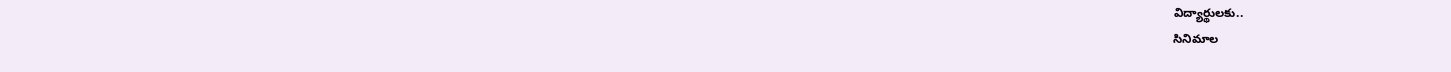విద్యార్థులకు..
సినిమాల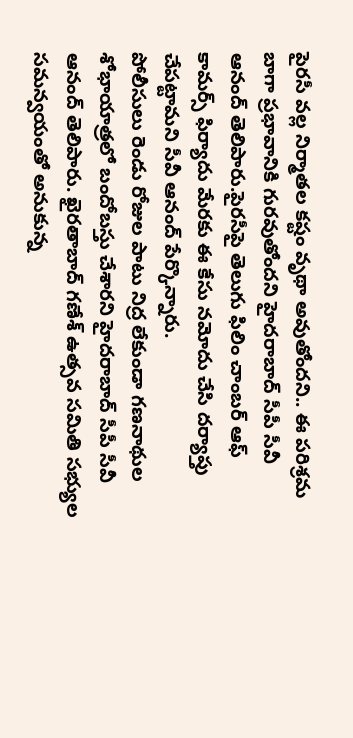పైరసీ వల్ల నిర్మాతల కష్టం వృథా అవుతోందని.. ఈ పరిశ్రమ బాగా ప్రభావానికి గురవుతోందని హైదరాబాద్ సీపీ సీవీ ఆనంద్ తెలిపారు.పైరసీపై తెలుగు ఫిలిం చాంబర్ ఆఫ్ కామర్స్ ఫిర్యాదు మేరకు ఈ కేసు నమోదు చేసి దర్యాప్తు చేపట్టామని సీవీ ఆనంద్ పేర్కొన్నారు.
పోలీసులు రెండు రోజుల పాటు నిద్ర లేకుండా గణనాథుల శోభాయాత్రలో బందోబస్తు చేశారని హైదరాబాద్ సీపీ సీవీ ఆనంద్ తెలిపారు. ఖైరతాబాద్ గణేశ్ ఉత్సవ సమితి సభ్యుల సమన్వయంతో అనుకున్న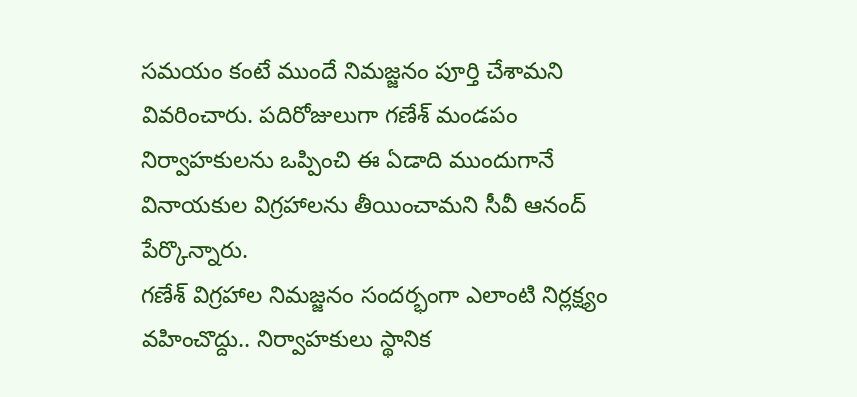సమయం కంటే ముందే నిమజ్జనం పూర్తి చేశామని వివరించారు. పదిరోజులుగా గణేశ్ మండపం నిర్వాహకులను ఒప్పించి ఈ ఏడాది ముందుగానే వినాయకుల విగ్రహాలను తీయించామని సీవీ ఆనంద్ పేర్కొన్నారు.
గణేశ్ విగ్రహాల నిమజ్జనం సందర్భంగా ఎలాంటి నిర్లక్ష్యం వహించొద్దు.. నిర్వాహకులు స్థానిక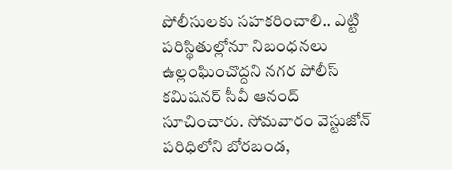పోలీసులకు సహకరించాలి.. ఎట్టి పరిస్థితుల్లోనూ నిబంధనలు ఉల్లంఘించొద్దని నగర పోలీస్ కమిషనర్ సీవీ ఆనంద్ సూచించారు. సోమవారం వెస్టుజోన్ పరిధిలోని బోరబండ,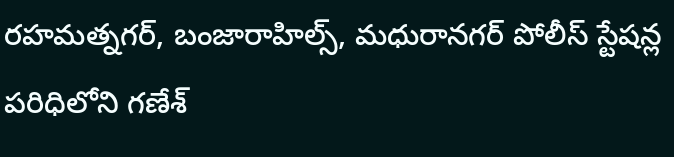రహమత్నగర్, బంజారాహిల్స్, మధురానగర్ పోలీస్ స్టేషన్ల పరిధిలోని గణేశ్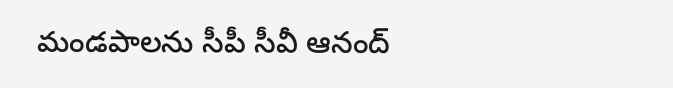మండపాలను సీపీ సీవీ ఆనంద్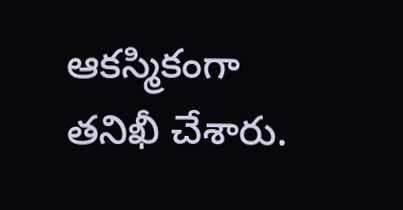ఆకస్మికంగా తనిఖీ చేశారు.